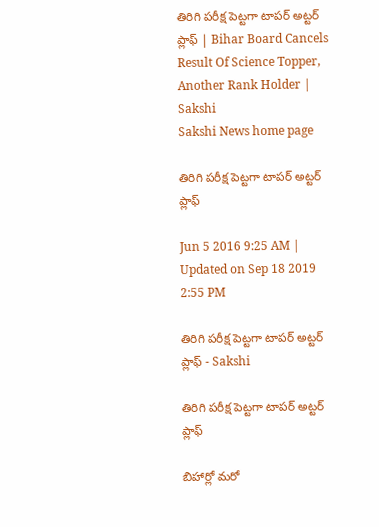తిరిగి పరీక్ష పెట్టగా టాపర్ అట్టర్ ప్లాఫ్‌ | Bihar Board Cancels Result Of Science Topper, Another Rank Holder | Sakshi
Sakshi News home page

తిరిగి పరీక్ష పెట్టగా టాపర్ అట్టర్ ప్లాఫ్‌

Jun 5 2016 9:25 AM | Updated on Sep 18 2019 2:55 PM

తిరిగి పరీక్ష పెట్టగా టాపర్ అట్టర్ ప్లాఫ్‌ - Sakshi

తిరిగి పరీక్ష పెట్టగా టాపర్ అట్టర్ ప్లాఫ్‌

బిహార్లో మరో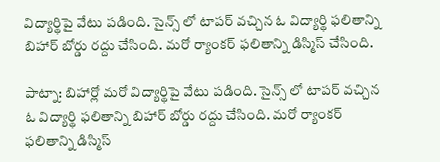విద్యార్థిపై వేటు పడింది. సైన్స్ లో టాపర్ వచ్చిన ఓ విద్యార్థి ఫలితాన్ని బిహార్ బోర్డు రద్దు చేసింది. మరో ర్యాంకర్ ఫలితాన్ని డిస్మిస్ చేసింది.

పాట్నా: బిహార్లో మరో విద్యార్థిపై వేటు పడింది. సైన్స్ లో టాపర్ వచ్చిన ఓ విద్యార్థి ఫలితాన్ని బిహార్ బోర్డు రద్దు చేసింది. మరో ర్యాంకర్ ఫలితాన్ని డిస్మిస్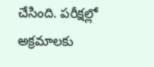చేసింది. పరీక్షల్లో అక్రమాలకు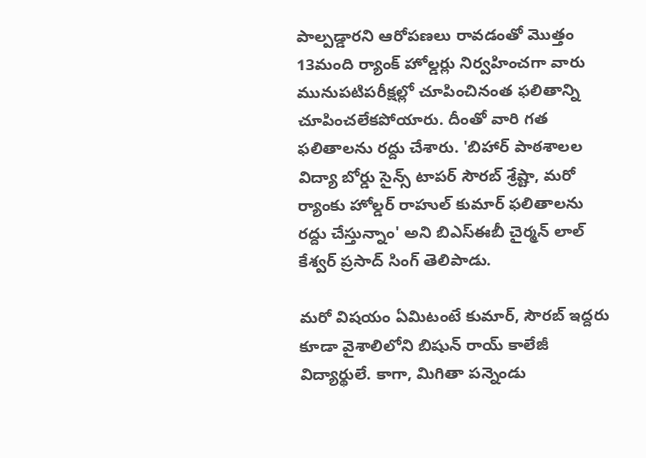పాల్పడ్డారని ఆరోపణలు రావడంతో మొత్తం 13మంది ర్యాంక్ హోల్డర్లు నిర్వహించగా వారు మునుపటిపరీక్షల్లో చూపించినంత ఫలితాన్ని చూపించలేకపోయారు. దీంతో వారి గత ఫలితాలను రద్దు చేశారు. 'బిహార్ పాఠశాలల విద్యా బోర్డు సైన్స్ టాపర్ సౌరబ్ శ్రేష్టా, మరో ర్యాంకు హోల్డర్ రాహుల్ కుమార్ ఫలితాలను రద్దు చేస్తున్నాం' అని బిఎస్ఈబీ చైర్మన్ లాల్ కేశ్వర్ ప్రసాద్ సింగ్ తెలిపాడు.

మరో విషయం ఏమిటంటే కుమార్, సౌరబ్ ఇద్దరు కూడా వైశాలిలోని బిషున్ రాయ్ కాలేజీ విద్యార్థులే. కాగా, మిగితా పన్నెండు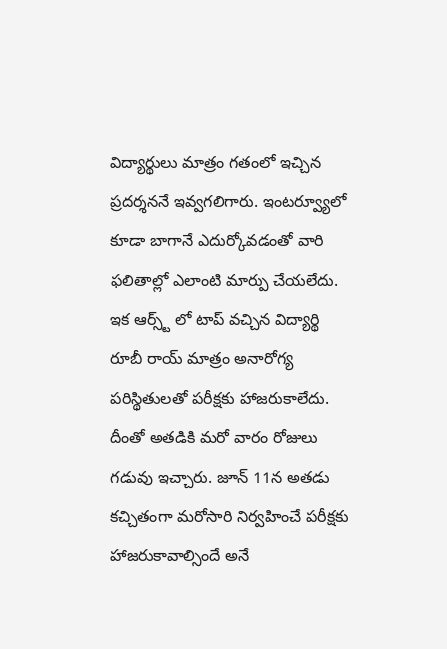విద్యార్థులు మాత్రం గతంలో ఇచ్చిన ప్రదర్శననే ఇవ్వగలిగారు. ఇంటర్వ్యూలో కూడా బాగానే ఎదుర్కోవడంతో వారి ఫలితాల్లో ఎలాంటి మార్పు చేయలేదు. ఇక ఆర్స్ట్ లో టాప్ వచ్చిన విద్యార్థి రూబీ రాయ్ మాత్రం అనారోగ్య పరిస్థితులతో పరీక్షకు హాజరుకాలేదు. దీంతో అతడికి మరో వారం రోజులు గడువు ఇచ్చారు. జూన్ 11న అతడు కచ్చితంగా మరోసారి నిర్వహించే పరీక్షకు హాజరుకావాల్సిందే అనే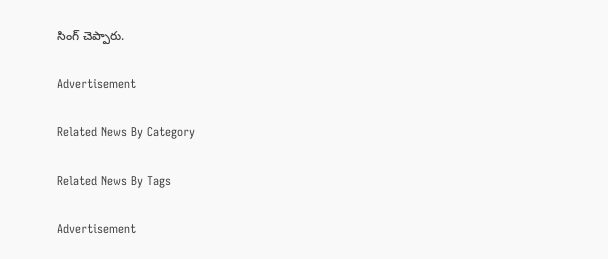సింగ్ చెప్పారు.

Advertisement

Related News By Category

Related News By Tags

Advertisement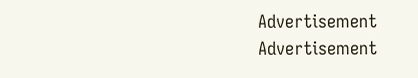Advertisement
Advertisement